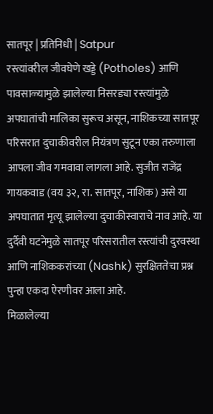सातपूर | प्रतिनिधी | Satpur
रस्त्यांवरील जीवघेणे खड्डे (Potholes) आणि पावसाळ्यामुळे झालेल्या निसरड्या रस्त्यांमुळे अपघातांची मालिका सुरूच असून, नाशिकच्या सातपूर परिसरात दुचाकीवरील नियंत्रण सुटून एका तरुणाला आपला जीव गमवावा लागला आहे. सुजीत राजेंद्र गायकवाड (वय ३२, रा. सातपूर, नाशिक) असे या अपघातात मृत्यू झालेल्या दुचाकीस्वाराचे नाव आहे. या दुर्दैवी घटनेमुळे सातपूर परिसरातील रस्त्यांची दुरवस्था आणि नाशिककरांच्या (Nashk) सुरक्षिततेचा प्रश्न पुन्हा एकदा ऐरणीवर आला आहे.
मिळालेल्या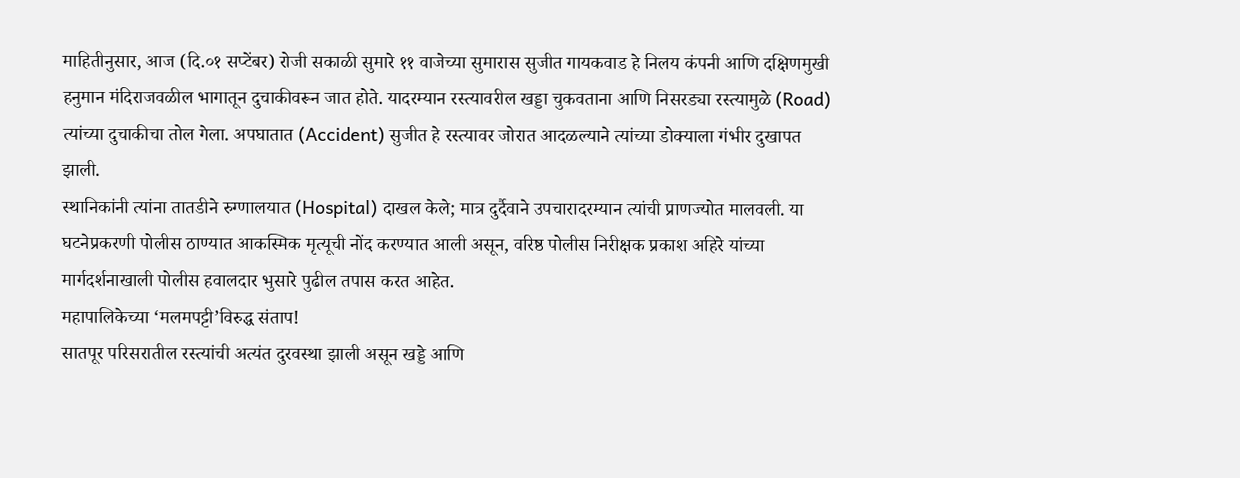माहितीनुसार, आज (दि.०१ सप्टेंबर) रोजी सकाळी सुमारे ११ वाजेच्या सुमारास सुजीत गायकवाड हे निलय कंपनी आणि दक्षिणमुखी हनुमान मंदिराजवळील भागातून दुचाकीवरून जात होते. यादरम्यान रस्त्यावरील खड्डा चुकवताना आणि निसरड्या रस्त्यामुळे (Road) त्यांच्या दुचाकीचा तोल गेला. अपघातात (Accident) सुजीत हे रस्त्यावर जोरात आदळल्याने त्यांच्या डोक्याला गंभीर दुखापत झाली.
स्थानिकांनी त्यांना तातडीने रुग्णालयात (Hospital) दाखल केले; मात्र दुर्दैवाने उपचारादरम्यान त्यांची प्राणज्योत मालवली. या घटनेप्रकरणी पोलीस ठाण्यात आकस्मिक मृत्यूची नोंद करण्यात आली असून, वरिष्ठ पोलीस निरीक्षक प्रकाश अहिरे यांच्या मार्गदर्शनाखाली पोलीस हवालदार भुसारे पुढील तपास करत आहेत.
महापालिकेच्या ‘मलमपट्टी’विरुद्ध संताप!
सातपूर परिसरातील रस्त्यांची अत्यंत दुरवस्था झाली असून खड्डे आणि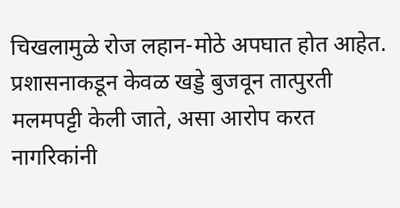चिखलामुळे रोज लहान-मोठे अपघात होत आहेत. प्रशासनाकडून केवळ खड्डे बुजवून तात्पुरती मलमपट्टी केली जाते, असा आरोप करत नागरिकांनी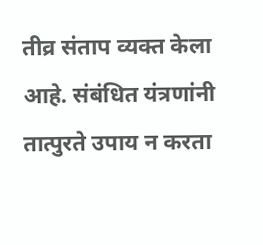तीव्र संताप व्यक्त केला आहे. संबंधित यंत्रणांनी तात्पुरते उपाय न करता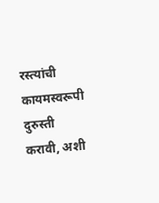रस्त्यांची कायमस्वरूपी दुरुस्ती करावी, अशी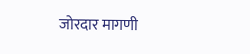जोरदार मागणी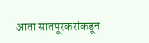आता सातपूरकरांकडून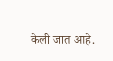केली जात आहे.